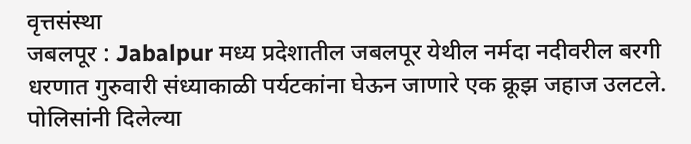वृत्तसंस्था
जबलपूर : Jabalpur मध्य प्रदेशातील जबलपूर येथील नर्मदा नदीवरील बरगी धरणात गुरुवारी संध्याकाळी पर्यटकांना घेऊन जाणारे एक क्रूझ जहाज उलटले. पोलिसांनी दिलेल्या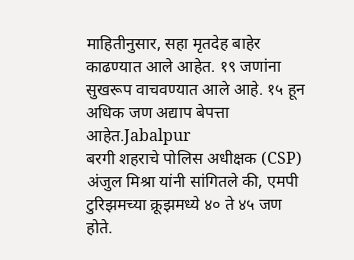माहितीनुसार, सहा मृतदेह बाहेर काढण्यात आले आहेत. १९ जणांना सुखरूप वाचवण्यात आले आहे. १५ हून अधिक जण अद्याप बेपत्ता आहेत.Jabalpur
बरगी शहराचे पोलिस अधीक्षक (CSP) अंजुल मिश्रा यांनी सांगितले की, एमपी टुरिझमच्या क्रूझमध्ये ४० ते ४५ जण होते.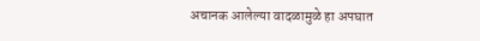अचानक आलेल्या वादळामुळे हा अपघात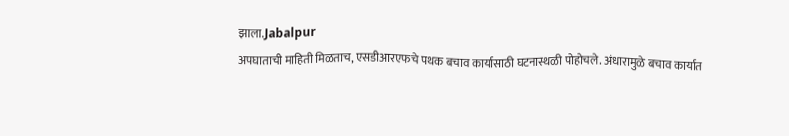झाला.Jabalpur
अपघाताची माहिती मिळताच, एसडीआरएफचे पथक बचाव कार्यासाठी घटनास्थळी पोहोचले. अंधारामुळे बचाव कार्यात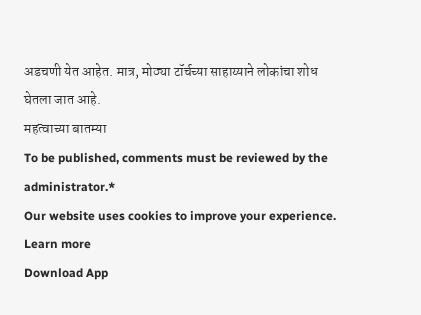अडचणी येत आहेत. मात्र, मोठ्या टॉर्चच्या साहाय्याने लोकांचा शोध घेतला जात आहे.
महत्वाच्या बातम्या
To be published, comments must be reviewed by the administrator.*
Our website uses cookies to improve your experience. Learn more
Download App